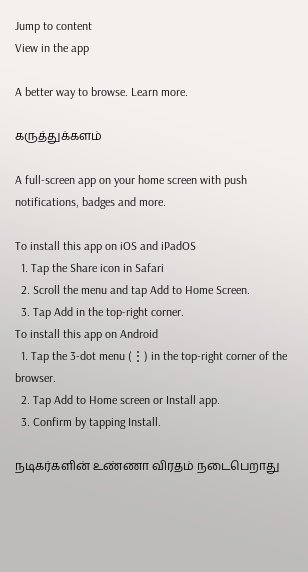Jump to content
View in the app

A better way to browse. Learn more.

கருத்துக்களம்

A full-screen app on your home screen with push notifications, badges and more.

To install this app on iOS and iPadOS
  1. Tap the Share icon in Safari
  2. Scroll the menu and tap Add to Home Screen.
  3. Tap Add in the top-right corner.
To install this app on Android
  1. Tap the 3-dot menu (⋮) in the top-right corner of the browser.
  2. Tap Add to Home screen or Install app.
  3. Confirm by tapping Install.

நடிகர்களின் உண்ணா விரதம் நடைபெறாது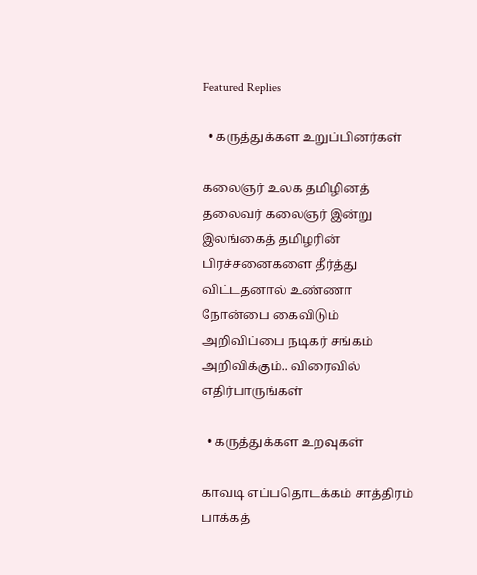Featured Replies

  • கருத்துக்கள உறுப்பினர்கள்

கலைஞர் உலக தமிழினத் தலைவர் கலைஞர் இன்று இலங்கைத் தமிழரின் பிரச்சனைகளை தீர்த்து விட்டதனால் உண்ணா நோன்பை கைவிடும் அறிவிப்பை நடிகர் சங்கம் அறிவிக்கும்.. விரைவில் எதிர்பாருங்கள்

  • கருத்துக்கள உறவுகள்

காவடி எப்பதொடக்கம் சாத்திரம் பாக்கத்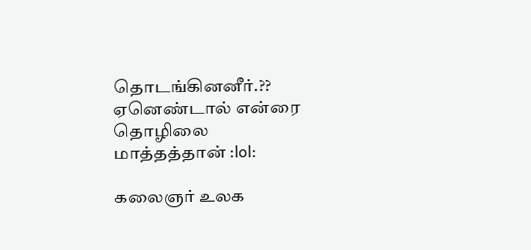தொடங்கினனீர்.?? ஏனெண்டால் என்ரை தொழிலை மாத்தத்தான் :lol:

கலைஞர் உலக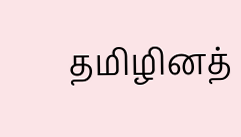தமிழினத்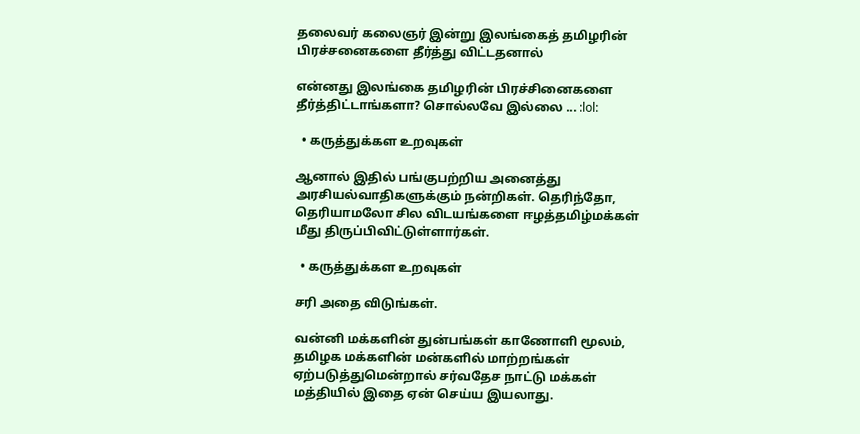தலைவர் கலைஞர் இன்று இலங்கைத் தமிழரின் பிரச்சனைகளை தீர்த்து விட்டதனால்

என்னது இலங்கை தமிழரின் பிரச்சினைகளை தீர்த்திட்டாங்களா? சொல்லவே இல்லை ... :lol:

  • கருத்துக்கள உறவுகள்

ஆனால் இதில் பங்குபற்றிய அனைத்து அரசியல்வாதிகளுக்கும் நன்றிகள். தெரிந்தோ, தெரியாமலோ சில விடயங்களை ஈழத்தமிழ்மக்கள் மீது திருப்பிவிட்டுள்ளார்கள்.

  • கருத்துக்கள உறவுகள்

சரி அதை விடுங்கள்.

வன்னி மக்களின் துன்பங்கள் காணோளி மூலம், தமிழக மக்களின் மன்களில் மாற்றங்கள் ஏற்படுத்துமென்றால் சர்வதேச நாட்டு மக்கள் மத்தியில் இதை ஏன் செய்ய இயலாது.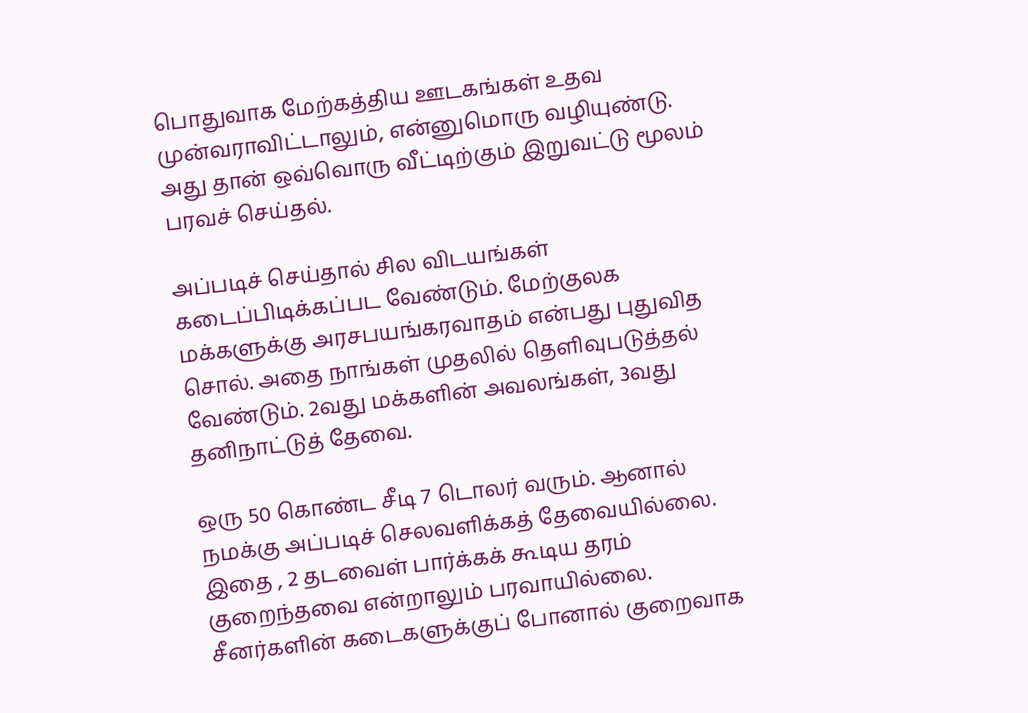பொதுவாக மேற்கத்திய ஊடகங்கள் உதவ முன்வராவிட்டாலும், என்னுமொரு வழியுண்டு. அது தான் ஒவ்வொரு வீட்டிற்கும் இறுவட்டு மூலம் பரவச் செய்தல்.

அப்படிச் செய்தால் சில விடயங்கள் கடைப்பிடிக்கப்பட வேண்டும். மேற்குலக மக்களுக்கு அரசபயங்கரவாதம் என்பது புதுவித சொல். அதை நாங்கள் முதலில் தெளிவுபடுத்தல் வேண்டும். 2வது மக்களின் அவலங்கள், 3வது தனிநாட்டுத் தேவை.

ஒரு 50 கொண்ட சீடி 7 டொலர் வரும். ஆனால் நமக்கு அப்படிச் செலவளிக்கத் தேவையில்லை. இதை , 2 தடவைள் பார்க்கக் கூடிய தரம் குறைந்தவை என்றாலும் பரவாயில்லை. சீனர்களின் கடைகளுக்குப் போனால் குறைவாக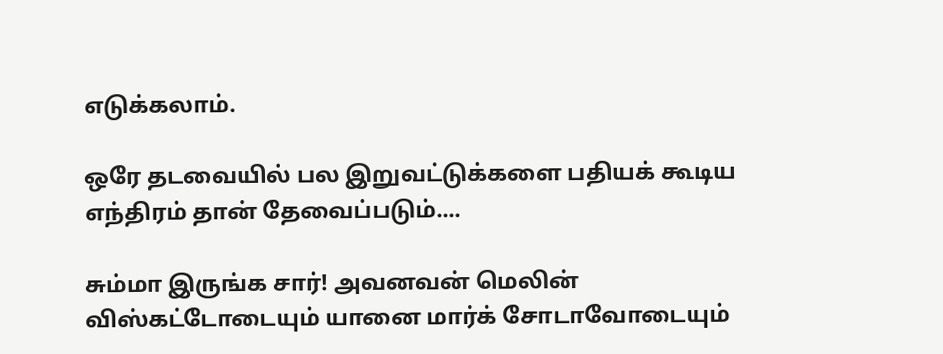எடுக்கலாம்.

ஒரே தடவையில் பல இறுவட்டுக்களை பதியக் கூடிய எந்திரம் தான் தேவைப்படும்....

சும்மா இருங்க சார்! அவனவன் மெலின் விஸ்கட்டோடையும் யானை மார்க் சோடாவோடையும்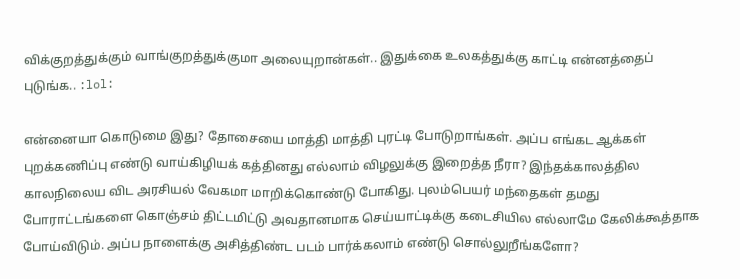விக்குறத்துக்கும் வாங்குறத்துக்குமா அலையுறான்கள்.. இதுக்கை உலகத்துக்கு காட்டி என்னத்தைப் புடுங்க.. :lol:

என்னையா கொடுமை இது? தோசையை மாத்தி மாத்தி புரட்டி போடுறாங்கள். அப்ப எங்கட ஆக்கள் புறக்கணிப்பு எண்டு வாய்கிழியக் கத்தினது எல்லாம் விழலுக்கு இறைத்த நீரா? இந்தக்காலத்தில காலநிலைய விட அரசியல் வேகமா மாறிக்கொண்டு போகிது. புலம்பெயர் மந்தைகள் தமது போராட்டங்களை கொஞ்சம் திட்டமிட்டு அவதானமாக செய்யாட்டிக்கு கடைசியில எல்லாமே கேலிக்கூத்தாக போய்விடும். அப்ப நாளைக்கு அசித்திண்ட படம் பார்க்கலாம் எண்டு சொல்லுறீங்களோ?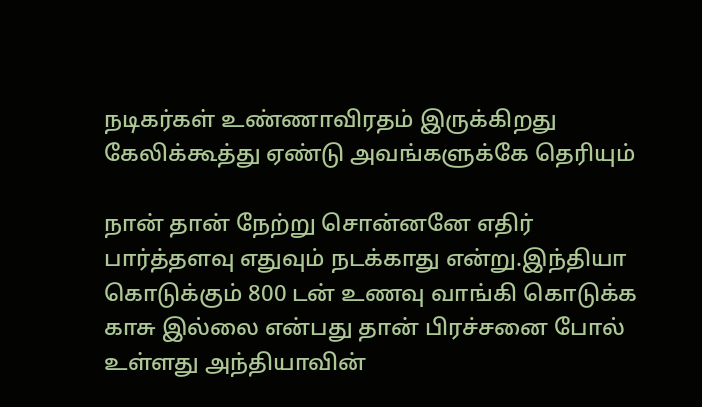நடிகர்கள் உண்ணாவிரதம் இருக்கிறது கேலிக்கூத்து ஏண்டு அவங்களுக்கே தெரியும்

நான் தான் நேற்று சொன்னனே எதிர் பார்த்தளவு எதுவும் நடக்காது என்று.இந்தியா கொடுக்கும் 800 டன் உணவு வாங்கி கொடுக்க காசு இல்லை என்பது தான் பிரச்சனை போல் உள்ளது அந்தியாவின்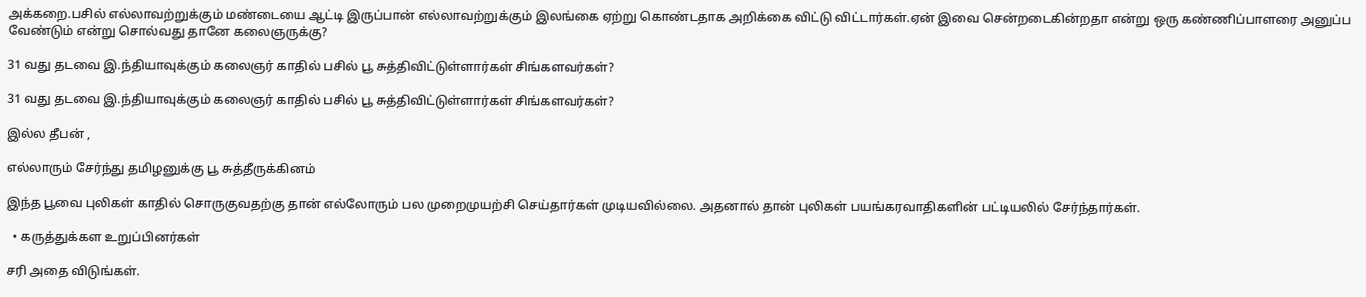அக்கறை.பசில் எல்லாவற்றுக்கும் மண்டையை ஆட்டி இருப்பான் எல்லாவற்றுக்கும் இலங்கை ஏற்று கொண்டதாக அறிக்கை விட்டு விட்டார்கள்.ஏன் இவை சென்றடைகின்றதா என்று ஒரு கண்ணிப்பாளரை அனுப்ப வேண்டும் என்று சொல்வது தானே கலைஞருக்கு?

31 வது தடவை இ.ந்தியாவுக்கும் கலைஞர் காதில் பசில் பூ சுத்திவிட்டுள்ளார்கள் சிங்களவர்கள்?

31 வது தடவை இ.ந்தியாவுக்கும் கலைஞர் காதில் பசில் பூ சுத்திவிட்டுள்ளார்கள் சிங்களவர்கள்?

இல்ல தீபன் ,

எல்லாரும் சேர்ந்து தமிழனுக்கு பூ சுத்தீருக்கினம்

இந்த பூவை புலிகள் காதில் சொருகுவதற்கு தான் எல்லோரும் பல முறைமுயற்சி செய்தார்கள் முடியவில்லை. அதனால் தான் புலிகள் பயங்கரவாதிகளின் பட்டியலில் சேர்ந்தார்கள்.

  • கருத்துக்கள உறுப்பினர்கள்

சரி அதை விடுங்கள்.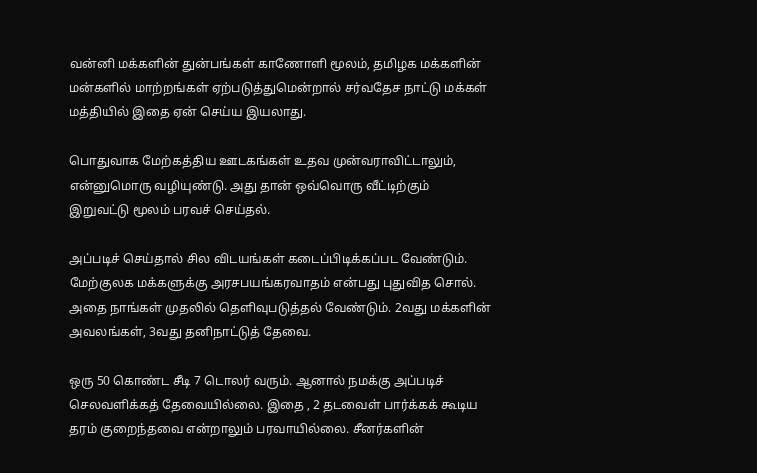வன்னி மக்களின் துன்பங்கள் காணோளி மூலம், தமிழக மக்களின் மன்களில் மாற்றங்கள் ஏற்படுத்துமென்றால் சர்வதேச நாட்டு மக்கள் மத்தியில் இதை ஏன் செய்ய இயலாது.

பொதுவாக மேற்கத்திய ஊடகங்கள் உதவ முன்வராவிட்டாலும், என்னுமொரு வழியுண்டு. அது தான் ஒவ்வொரு வீட்டிற்கும் இறுவட்டு மூலம் பரவச் செய்தல்.

அப்படிச் செய்தால் சில விடயங்கள் கடைப்பிடிக்கப்பட வேண்டும். மேற்குலக மக்களுக்கு அரசபயங்கரவாதம் என்பது புதுவித சொல். அதை நாங்கள் முதலில் தெளிவுபடுத்தல் வேண்டும். 2வது மக்களின் அவலங்கள், 3வது தனிநாட்டுத் தேவை.

ஒரு 50 கொண்ட சீடி 7 டொலர் வரும். ஆனால் நமக்கு அப்படிச் செலவளிக்கத் தேவையில்லை. இதை , 2 தடவைள் பார்க்கக் கூடிய தரம் குறைந்தவை என்றாலும் பரவாயில்லை. சீனர்களின்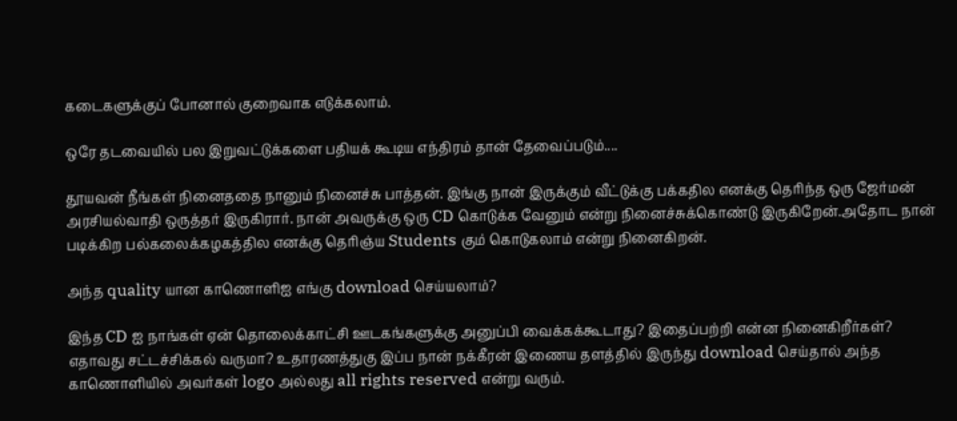கடைகளுக்குப் போனால் குறைவாக எடுக்கலாம்.

ஒரே தடவையில் பல இறுவட்டுக்களை பதியக் கூடிய எந்திரம் தான் தேவைப்படும்....

தூயவன் நீங்கள் நினைததை நானும் நினைச்சு பாத்தன். இங்கு நான் இருக்கும் வீட்டுக்கு பக்கதில எனக்கு தெரிந்த ஒரு ஜேர்மன் அரசியல்வாதி ஒருத்தர் இருகிரார். நான் அவருக்கு ஒரு CD கொடுக்க வேனும் என்று நினைச்சுக்கொண்டு இருகிறேன்.அதோட நான் படிக்கிற பல்கலைக்கழகத்தில எனக்கு தெரிஞ்ய Students கும் கொடுகலாம் என்று நினைகிறன்.

அந்த quality யான காணொளிஐ எங்கு download செய்யலாம்?

இந்த CD ஐ நாங்கள் ஏன் தொலைக்காட்சி ஊடகங்களுக்கு அனுப்பி வைக்கக்கூடாது? இதைப்பற்றி என்ன நினைகிறீர்கள்? எதாவது சட்டச்சிக்கல் வருமா? உதாரணத்துகு இப்ப நான் நக்கீரன் இணைய தளத்தில் இருந்து download செய்தால் அந்த காணொளியில் அவர்கள் logo அல்லது all rights reserved என்று வரும்.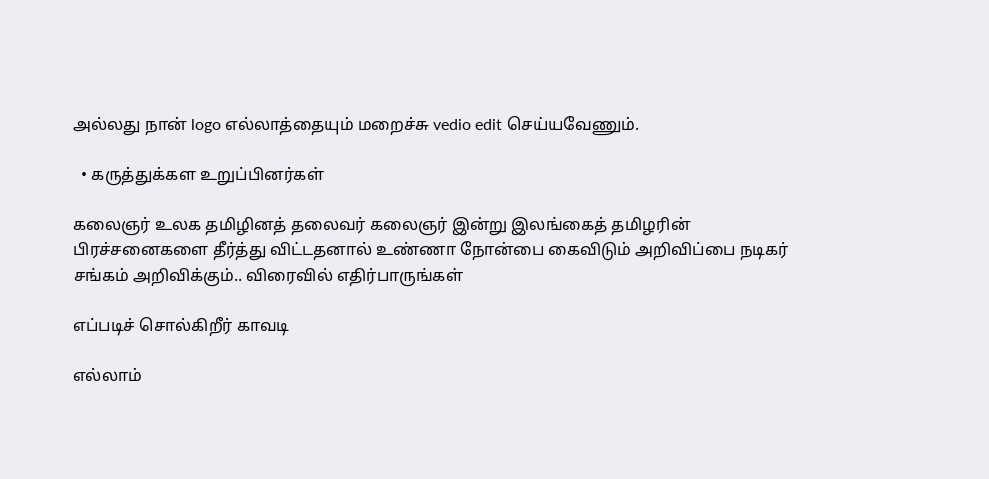அல்லது நான் logo எல்லாத்தையும் மறைச்சு vedio edit செய்யவேணும்.

  • கருத்துக்கள உறுப்பினர்கள்

கலைஞர் உலக தமிழினத் தலைவர் கலைஞர் இன்று இலங்கைத் தமிழரின் பிரச்சனைகளை தீர்த்து விட்டதனால் உண்ணா நோன்பை கைவிடும் அறிவிப்பை நடிகர் சங்கம் அறிவிக்கும்.. விரைவில் எதிர்பாருங்கள்

எப்படிச் சொல்கிறீர் காவடி

எல்லாம்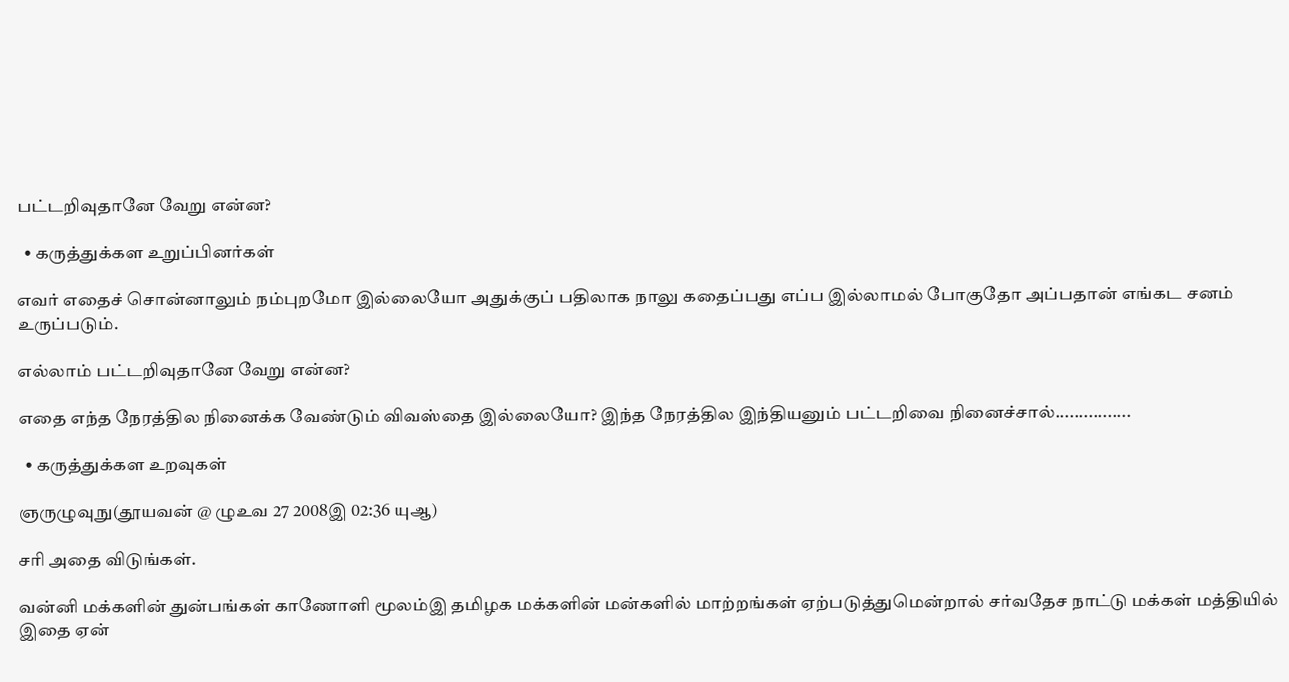பட்டறிவுதானே வேறு என்ன?

  • கருத்துக்கள உறுப்பினர்கள்

எவர் எதைச் சொன்னாலும் நம்புறமோ இல்லையோ அதுக்குப் பதிலாக நாலு கதைப்பது எப்ப இல்லாமல் போகுதோ அப்பதான் எங்கட சனம் உருப்படும்.

எல்லாம் பட்டறிவுதானே வேறு என்ன?

எதை எந்த நேரத்தில நினைக்க வேண்டும் விவஸ்தை இல்லையோ? இந்த நேரத்தில இந்தியனும் பட்டறிவை நினைச்சால்................

  • கருத்துக்கள உறவுகள்

ஞருழுவுநு(தூயவன் @ ழுஉவ 27 2008இ 02:36 யுஆ)

சரி அதை விடுங்கள்.

வன்னி மக்களின் துன்பங்கள் காணோளி மூலம்இ தமிழக மக்களின் மன்களில் மாற்றங்கள் ஏற்படுத்துமென்றால் சர்வதேச நாட்டு மக்கள் மத்தியில் இதை ஏன்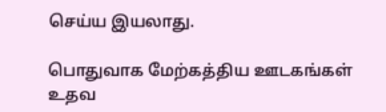செய்ய இயலாது.

பொதுவாக மேற்கத்திய ஊடகங்கள் உதவ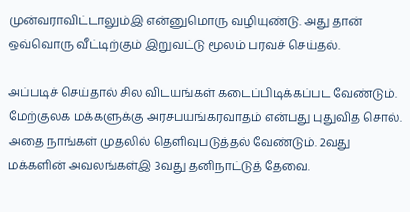முன்வராவிட்டாலும்இ என்னுமொரு வழியுண்டு. அது தான் ஒவ்வொரு வீட்டிற்கும் இறுவட்டு மூலம் பரவச் செய்தல்.

அப்படிச் செய்தால் சில விடயங்கள் கடைப்பிடிக்கப்பட வேண்டும். மேற்குலக மக்களுக்கு அரசபயங்கரவாதம் என்பது புதுவித சொல். அதை நாங்கள் முதலில் தெளிவுபடுத்தல் வேண்டும். 2வது மக்களின் அவலங்கள்இ 3வது தனிநாட்டுத் தேவை.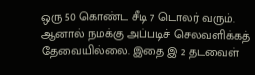ஒரு 50 கொண்ட சீடி 7 டொலர் வரும். ஆனால் நமக்கு அப்படிச் செலவளிக்கத் தேவையில்லை. இதை இ 2 தடவைள்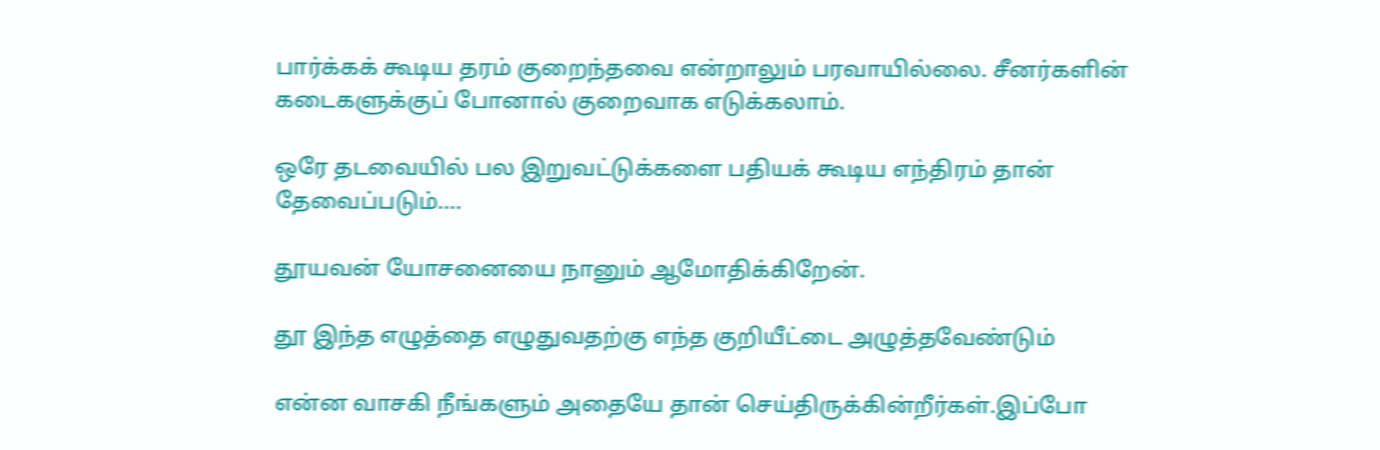பார்க்கக் கூடிய தரம் குறைந்தவை என்றாலும் பரவாயில்லை. சீனர்களின் கடைகளுக்குப் போனால் குறைவாக எடுக்கலாம்.

ஒரே தடவையில் பல இறுவட்டுக்களை பதியக் கூடிய எந்திரம் தான் தேவைப்படும்....

தூயவன் யோசனையை நானும் ஆமோதிக்கிறேன்.

தூ இந்த எழுத்தை எழுதுவதற்கு எந்த குறியீட்டை அழுத்தவேண்டும்

என்ன வாசகி நீங்களும் அதையே தான் செய்திருக்கின்றீர்கள்.இப்போ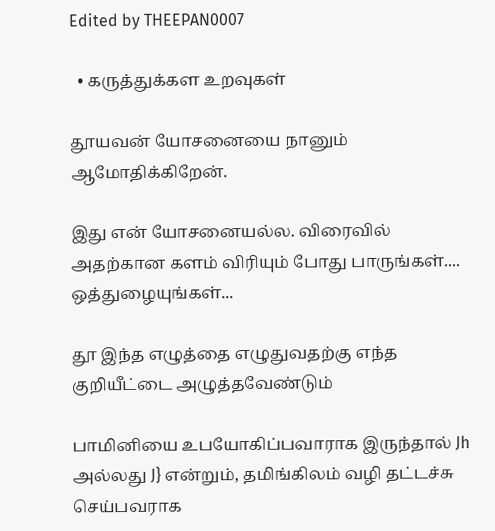Edited by THEEPAN0007

  • கருத்துக்கள உறவுகள்

தூயவன் யோசனையை நானும் ஆமோதிக்கிறேன்.

இது என் யோசனையல்ல. விரைவில் அதற்கான களம் விரியும் போது பாருங்கள்.... ஒத்துழையுங்கள்...

தூ இந்த எழுத்தை எழுதுவதற்கு எந்த குறியீட்டை அழுத்தவேண்டும்

பாமினியை உபயோகிப்பவாராக இருந்தால் Jh அல்லது J} என்றும், தமிங்கிலம் வழி தட்டச்சு செய்பவராக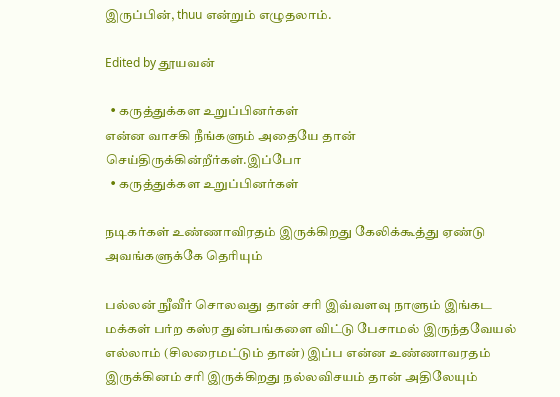இருப்பின், thuu என்றும் எழுதலாம்.

Edited by தூயவன்

  • கருத்துக்கள உறுப்பினர்கள்
என்ன வாசகி நீங்களும் அதையே தான் செய்திருக்கின்றீர்கள்.இப்போ
  • கருத்துக்கள உறுப்பினர்கள்

நடிகர்கள் உண்ணாவிரதம் இருக்கிறது கேலிக்கூத்து ஏண்டு அவங்களுக்கே தெரியும்

பல்லன் நுீவீர் சொலவது தான் சரி இவ்வளவு நாளும் இங்கட மக்கள் பர்ற கஸ்ர துன்பங்களை விட்டு பேசாமல் இருந்தவேயல் எல்லாம் (சிலரைமட்டும் தான்) இப்ப என்ன உண்ணாவரதம் இருக்கினம் சரி இருக்கிறது நல்லவிசயம் தான் அதிலேயும்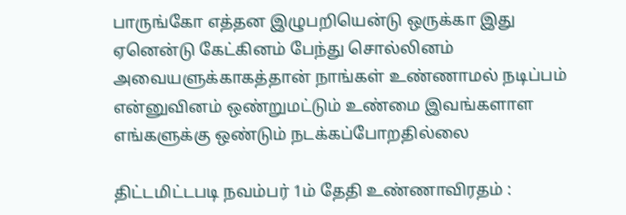பாருங்கோ எத்தன இழுபறியென்டு ஒருக்கா இது ஏனென்டு கேட்கினம் பேந்து சொல்லினம் அவையளுக்காகத்தான் நாங்கள் உண்ணாமல் நடிப்பம் என்னுவினம் ஒண்றுமட்டும் உண்மை இவங்களாள எங்களுக்கு ஒண்டும் நடக்கப்போறதில்லை

திட்டமிட்டபடி நவம்பர் 1ம் தேதி உண்ணாவிரதம் :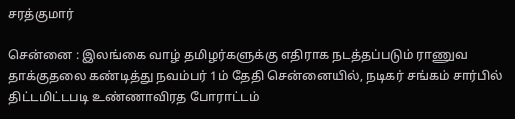சரத்குமார்

சென்னை : இலங்கை வாழ் தமிழர்களுக்கு எதிராக நடத்தப்படும் ராணுவ தாக்குதலை கண்டித்து நவம்பர் 1ம் தேதி சென்னையில், நடிகர் சங்கம் சார்பில் திட்டமிட்டபடி உண்ணாவிரத போராட்டம்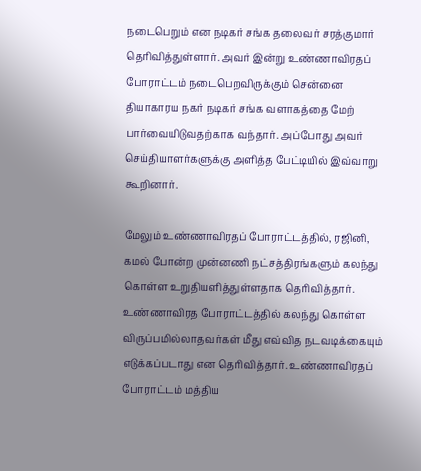நடைபெறும் என நடிகர் சங்க தலைவர் சரத்குமார் தெரிவித்துள்ளார். அவர் இன்று உண்ணாவிரதப் போராட்டம் நடைபெறவிருக்கும் சென்னை தியாகாரய நகர் நடிகர் சங்க வளாகத்தை மேற் பார்வையிடுவதற்காக வந்தார். அப்போது அவர் செய்தியாளர்களுக்கு அளித்த பேட்டியில் இவ்வாறு கூறினார்.

மேலும் உண்ணாவிரதப் போராட்டத்தில், ரஜினி, கமல் போன்ற முன்னணி நட்சத்திரங்களும் கலந்து கொள்ள உறுதியளித்துள்ளதாக தெரிவித்தார். உண்ணாவிரத போராட்டத்தில் கலந்து கொள்ள விருப்பமில்லாதவர்கள் மீது எவ்வித நடவடிக்கையும் எடுக்கப்படாது என தெரிவித்தார். உண்ணாவிரதப் போராட்டம் மத்திய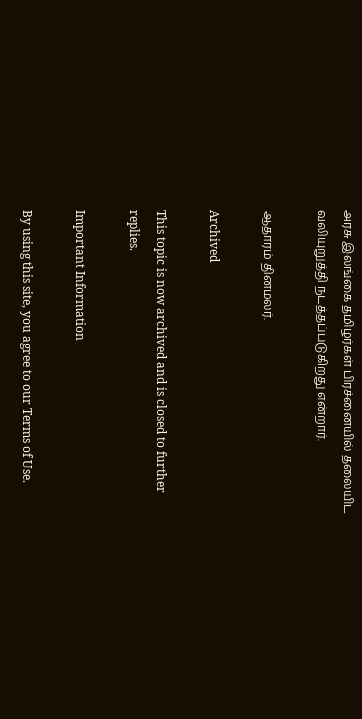அரசு இலங்கை தமிழர்கள் பிரச்னையில் தலையிட வலியுறுத்தி நடத்தப்படுகிறது என்றார்.

ஆதாரம் தினமலர்.

Archived

This topic is now archived and is closed to further replies.

Important Information

By using this site, you agree to our Terms of Use.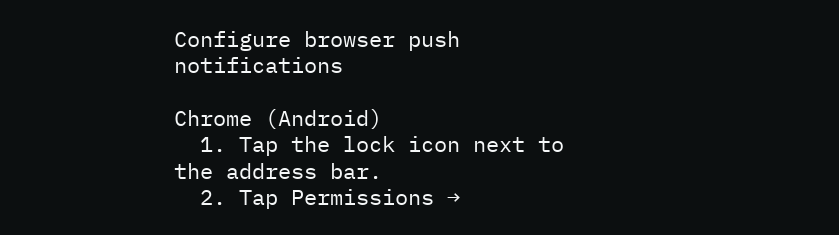Configure browser push notifications

Chrome (Android)
  1. Tap the lock icon next to the address bar.
  2. Tap Permissions →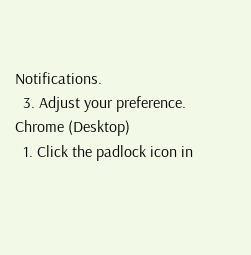Notifications.
  3. Adjust your preference.
Chrome (Desktop)
  1. Click the padlock icon in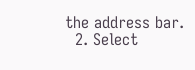the address bar.
  2. Select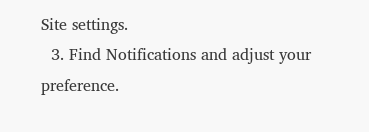Site settings.
  3. Find Notifications and adjust your preference.